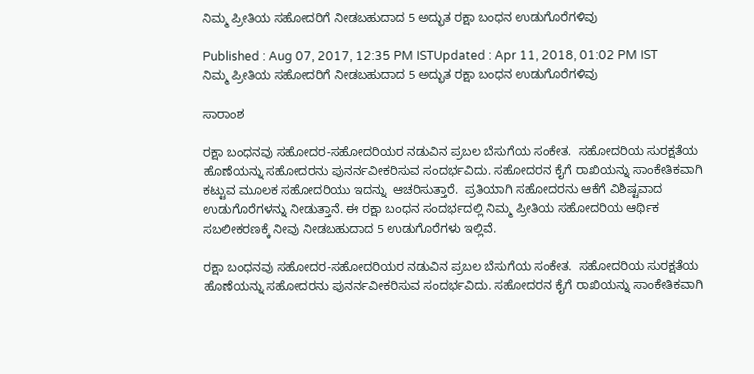ನಿಮ್ಮ ಪ್ರೀತಿಯ ಸಹೋದರಿಗೆ ನೀಡಬಹುದಾದ 5 ಅದ್ಭುತ ರಕ್ಷಾ ಬಂಧನ ಉಡುಗೊರೆಗಳಿವು

Published : Aug 07, 2017, 12:35 PM ISTUpdated : Apr 11, 2018, 01:02 PM IST
ನಿಮ್ಮ ಪ್ರೀತಿಯ ಸಹೋದರಿಗೆ ನೀಡಬಹುದಾದ 5 ಅದ್ಭುತ ರಕ್ಷಾ ಬಂಧನ ಉಡುಗೊರೆಗಳಿವು

ಸಾರಾಂಶ

ರಕ್ಷಾ ಬಂಧನವು ಸಹೋದರ-ಸಹೋದರಿಯರ ನಡುವಿನ ಪ್ರಬಲ ಬೆಸುಗೆಯ ಸಂಕೇತ.  ಸಹೋದರಿಯ ಸುರಕ್ಷತೆಯ ಹೊಣೆಯನ್ನು ಸಹೋದರನು ಪುನರ್ನವೀಕರಿಸುವ ಸಂದರ್ಭವಿದು. ಸಹೋದರನ ಕೈಗೆ ರಾಖಿಯನ್ನು ಸಾಂಕೇತಿಕವಾಗಿ ಕಟ್ಟುವ ಮೂಲಕ ಸಹೋದರಿಯು ಇದನ್ನು  ಆಚರಿಸುತ್ತಾರೆ.  ಪ್ರತಿಯಾಗಿ ಸಹೋದರನು ಆಕೆಗೆ ವಿಶಿಷ್ಟವಾದ ಉಡುಗೊರೆಗಳನ್ನು ನೀಡುತ್ತಾನೆ. ಈ ರಕ್ಷಾ ಬಂಧನ ಸಂದರ್ಭದಲ್ಲಿ ನಿಮ್ಮ ಪ್ರೀತಿಯ ಸಹೋದರಿಯ ಆರ್ಥಿಕ ಸಬಲೀಕರಣಕ್ಕೆ ನೀವು ನೀಡಬಹುದಾದ 5 ಉಡುಗೊರೆಗಳು ಇಲ್ಲಿವೆ.

ರಕ್ಷಾ ಬಂಧನವು ಸಹೋದರ-ಸಹೋದರಿಯರ ನಡುವಿನ ಪ್ರಬಲ ಬೆಸುಗೆಯ ಸಂಕೇತ.  ಸಹೋದರಿಯ ಸುರಕ್ಷತೆಯ ಹೊಣೆಯನ್ನು ಸಹೋದರನು ಪುನರ್ನವೀಕರಿಸುವ ಸಂದರ್ಭವಿದು. ಸಹೋದರನ ಕೈಗೆ ರಾಖಿಯನ್ನು ಸಾಂಕೇತಿಕವಾಗಿ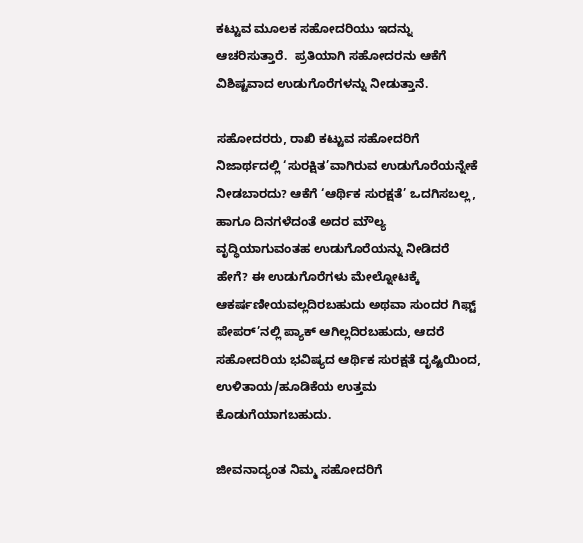ಕಟ್ಟುವ ಮೂಲಕ ಸಹೋದರಿಯು ಇದನ್ನು  ಆಚರಿಸುತ್ತಾರೆ.  ಪ್ರತಿಯಾಗಿ ಸಹೋದರನು ಆಕೆಗೆ ವಿಶಿಷ್ಟವಾದ ಉಡುಗೊರೆಗಳನ್ನು ನೀಡುತ್ತಾನೆ.

ಸಹೋದರರು, ರಾಖಿ ಕಟ್ಟುವ ಸಹೋದರಿಗೆ ನಿಜಾರ್ಥದಲ್ಲಿ ‘ಸುರಕ್ಷಿತ’ವಾಗಿರುವ ಉಡುಗೊರೆಯನ್ನೇಕೆ ನೀಡಬಾರದು? ಆಕೆಗೆ ‘ಆರ್ಥಿಕ ಸುರಕ್ಷತೆ’ ಒದಗಿಸಬಲ್ಲ, ಹಾಗೂ ದಿನಗಳೆದಂತೆ ಅದರ ಮೌಲ್ಯ ವೃದ್ಧಿಯಾಗುವಂತಹ ಉಡುಗೊರೆಯನ್ನು ನೀಡಿದರೆ ಹೇಗೆ? ಈ ಉಡುಗೊರೆಗಳು ಮೇಲ್ನೋಟಕ್ಕೆ ಆಕರ್ಷಣೀಯವಲ್ಲದಿರಬಹುದು ಅಥವಾ ಸುಂದರ ಗಿಫ್ಟ್ ಪೇಪರ್’ನಲ್ಲಿ ಪ್ಯಾಕ್ ಆಗಿಲ್ಲದಿರಬಹುದು, ಆದರೆ ಸಹೋದರಿಯ ಭವಿಷ್ಯದ ಆರ್ಥಿಕ ಸುರಕ್ಷತೆ ದೃಷ್ಟಿಯಿಂದ, ಉಳಿತಾಯ/ಹೂಡಿಕೆಯ ಉತ್ತಮ ಕೊಡುಗೆಯಾಗಬಹುದು.

ಜೀವನಾದ್ಯಂತ ನಿಮ್ಮ ಸಹೋದರಿಗೆ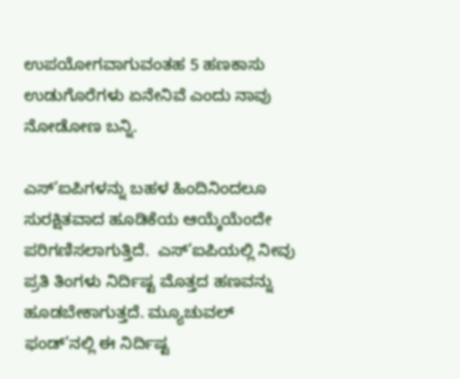ಉಪಯೋಗವಾಗುವಂತಹ 5 ಹಣಕಾಸು ಉಡುಗೊರೆಗಳು ಏನೇನಿವೆ ಎಂದು ನಾವು ನೋಡೋಣ ಬನ್ನಿ.

ಎಸ್’ಐಪಿಗಳನ್ನು ಬಹಳ ಹಿಂದಿನಿಂದಲೂ ಸುರಕ್ಷಿತವಾದ ಹೂಡಿಕೆಯ ಆಯ್ಕೆಯೆಂದೇ ಪರಿಗಣಿಸಲಾಗುತ್ತಿದೆ.  ಎಸ್’ಐಪಿಯಲ್ಲಿ ನೀವು ಪ್ರತಿ ತಿಂಗಳು ನಿರ್ದಿಷ್ಟ ಮೊತ್ತದ ಹಣವನ್ನು ಹೂಡಬೇಕಾಗುತ್ತದೆ. ಮ್ಯೂಚುವಲ್ ಫಂಡ್’ನಲ್ಲಿ ಈ ನಿರ್ದಿಷ್ಟ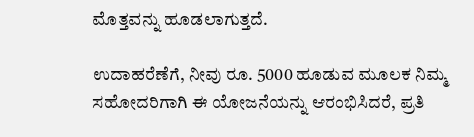ಮೊತ್ತವನ್ನು ಹೂಡಲಾಗುತ್ತದೆ.

ಉದಾಹರೆಣೆಗೆ, ನೀವು ರೂ. 5000 ಹೂಡುವ ಮೂಲಕ ನಿಮ್ಮ ಸಹೋದರಿಗಾಗಿ ಈ ಯೋಜನೆಯನ್ನು ಆರಂಭಿಸಿದರೆ, ಪ್ರತಿ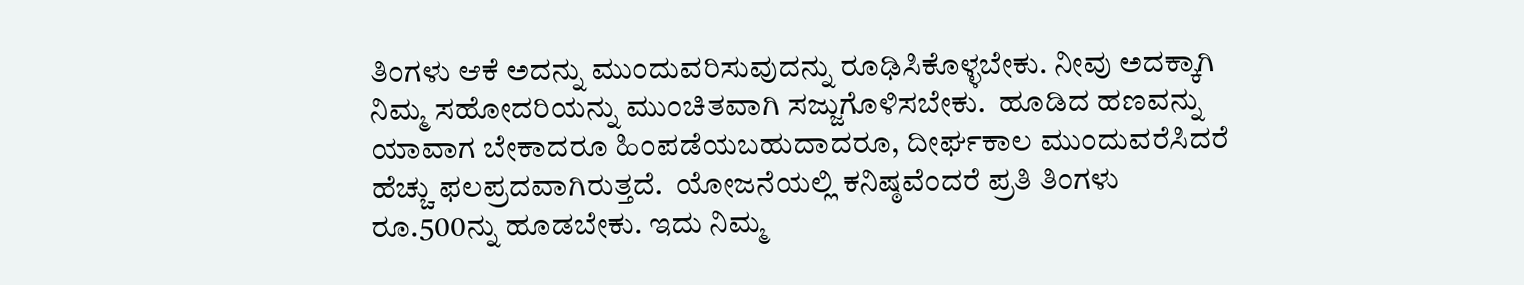ತಿಂಗಳು ಆಕೆ ಅದನ್ನು ಮುಂದುವರಿಸುವುದನ್ನು ರೂಢಿಸಿಕೊಳ್ಳಬೇಕು. ನೀವು ಅದಕ್ಕಾಗಿ ನಿಮ್ಮ ಸಹೋದರಿಯನ್ನು ಮುಂಚಿತವಾಗಿ ಸಜ್ಜುಗೊಳಿಸಬೇಕು.  ಹೂಡಿದ ಹಣವನ್ನು ಯಾವಾಗ ಬೇಕಾದರೂ ಹಿಂಪಡೆಯಬಹುದಾದರೂ, ದೀರ್ಘಕಾಲ ಮುಂದುವರೆಸಿದರೆ ಹೆಚ್ಚು ಫಲಪ್ರದವಾಗಿರುತ್ತದೆ.  ಯೋಜನೆಯಲ್ಲಿ ಕನಿಷ್ಠವೆಂದರೆ ಪ್ರತಿ ತಿಂಗಳು ರೂ.500ನ್ನು ಹೂಡಬೇಕು. ಇದು ನಿಮ್ಮ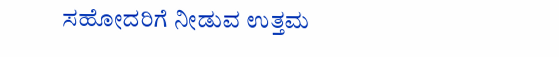ಸಹೋದರಿಗೆ ನೀಡುವ ಉತ್ತಮ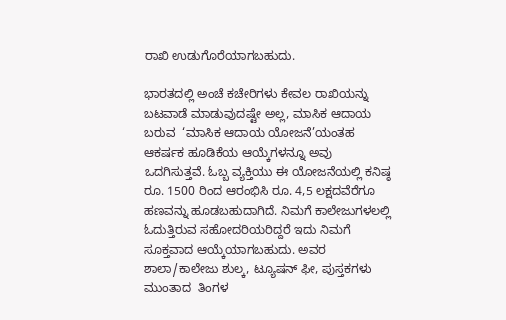ರಾಖಿ ಉಡುಗೊರೆಯಾಗಬಹುದು.

ಭಾರತದಲ್ಲಿ ಅಂಚೆ ಕಚೇರಿಗಳು ಕೇವಲ ರಾಖಿಯನ್ನು ಬಟವಾಡೆ ಮಾಡುವುದಷ್ಟೇ ಅಲ್ಲ, ಮಾಸಿಕ ಆದಾಯ ಬರುವ  ‘ಮಾಸಿಕ ಆದಾಯ ಯೋಜನೆ’ಯಂತಹ  ಆಕರ್ಷಕ ಹೂಡಿಕೆಯ ಆಯ್ಕೆಗಳನ್ನೂ ಅವು ಒದಗಿಸುತ್ತವೆ. ಓಬ್ಬ ವ್ಯಕ್ತಿಯು ಈ ಯೋಜನೆಯಲ್ಲಿ ಕನಿಷ್ಠ ರೂ. 1500 ರಿಂದ ಆರಂಭಿಸಿ ರೂ. 4,5 ಲಕ್ಷದವೆರೆಗೂ ಹಣವನ್ನು ಹೂಡಬಹುದಾಗಿದೆ. ನಿಮಗೆ ಕಾಲೇಜುಗಳಲಲ್ಲಿ ಓದುತ್ತಿರುವ ಸಹೋದರಿಯರಿದ್ದರೆ ಇದು ನಿಮಗೆ ಸೂಕ್ತವಾದ ಆಯ್ಕೆಯಾಗಬಹುದು. ಅವರ ಶಾಲಾ/ಕಾಲೇಜು ಶುಲ್ಕ, ಟ್ಯೂಷನ್ ಫೀ, ಪುಸ್ತಕಗಳು ಮುಂತಾದ  ತಿಂಗಳ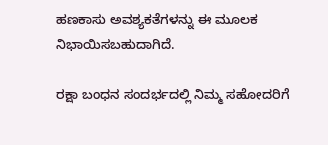ಹಣಕಾಸು ಅವಶ್ಯಕತೆಗಳನ್ನು ಈ ಮೂಲಕ ನಿಭಾಯಿಸಬಹುದಾಗಿದೆ.

ರಕ್ಷಾ ಬಂಧನ ಸಂದರ್ಭದಲ್ಲಿ ನಿಮ್ಮ ಸಹೋದರಿಗೆ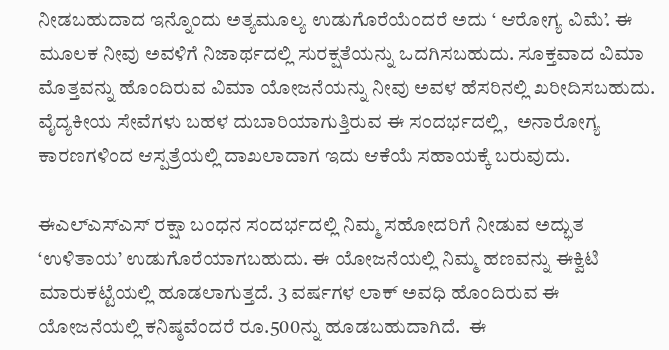ನೀಡಬಹುದಾದ ಇನ್ನೊಂದು ಅತ್ಯಮೂಲ್ಯ ಉಡುಗೊರೆಯೆಂದರೆ ಅದು ‘ ಆರೋಗ್ಯ ವಿಮೆ’. ಈ ಮೂಲಕ ನೀವು ಅವಳಿಗೆ ನಿಜಾರ್ಥದಲ್ಲಿ ಸುರಕ್ಷತೆಯನ್ನು ಒದಗಿಸಬಹುದು. ಸೂಕ್ತವಾದ ವಿಮಾ ಮೊತ್ತವನ್ನು ಹೊಂದಿರುವ ವಿಮಾ ಯೋಜನೆಯನ್ನು ನೀವು ಅವಳ ಹೆಸರಿನಲ್ಲಿ ಖರೀದಿಸಬಹುದು. ವೈದ್ಯಕೀಯ ಸೇವೆಗಳು ಬಹಳ ದುಬಾರಿಯಾಗುತ್ತಿರುವ ಈ ಸಂದರ್ಭದಲ್ಲಿ,  ಅನಾರೋಗ್ಯ ಕಾರಣಗಳಿಂದ ಆಸ್ಪತ್ರೆಯಲ್ಲಿ ದಾಖಲಾದಾಗ ಇದು ಆಕೆಯೆ ಸಹಾಯಕ್ಕೆ ಬರುವುದು.

ಈಎಲ್ಎಸ್ಎಸ್ ರಕ್ಷಾ ಬಂಧನ ಸಂದರ್ಭದಲ್ಲಿ ನಿಮ್ಮ ಸಹೋದರಿಗೆ ನೀಡುವ ಅದ್ಭುತ ‘ಉಳಿತಾಯ’ ಉಡುಗೊರೆಯಾಗಬಹುದು. ಈ ಯೋಜನೆಯಲ್ಲಿ ನಿಮ್ಮ ಹಣವನ್ನು ಈಕ್ವಿಟಿ ಮಾರುಕಟ್ಟೆಯಲ್ಲಿ ಹೂಡಲಾಗುತ್ತದೆ. 3 ವರ್ಷಗಳ ಲಾಕ್ ಅವಧಿ ಹೊಂದಿರುವ ಈ ಯೋಜನೆಯಲ್ಲಿ ಕನಿಷ್ಠವೆಂದರೆ ರೂ.500ನ್ನು ಹೂಡಬಹುದಾಗಿದೆ.  ಈ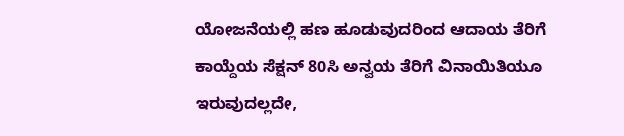ಯೋಜನೆಯಲ್ಲಿ ಹಣ ಹೂಡುವುದರಿಂದ ಆದಾಯ ತೆರಿಗೆ ಕಾಯ್ದೆಯ ಸೆಕ್ಷನ್ 80ಸಿ ಅನ್ವಯ ತೆರಿಗೆ ವಿನಾಯಿತಿಯೂ ಇರುವುದಲ್ಲದೇ,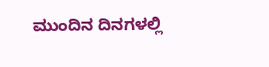ಮುಂದಿನ ದಿನಗಳಲ್ಲಿ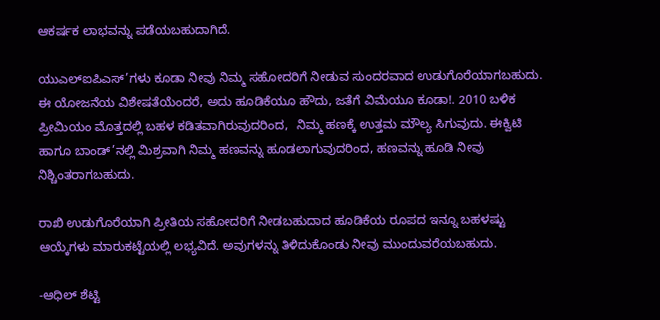ಆಕರ್ಷಕ ಲಾಭವನ್ನು ಪಡೆಯಬಹುದಾಗಿದೆ.

ಯುಎಲ್ಐಪಿಎಸ್’ಗಳು ಕೂಡಾ ನೀವು ನಿಮ್ಮ ಸಹೋದರಿಗೆ ನೀಡುವ ಸುಂದರವಾದ ಉಡುಗೊರೆಯಾಗಬಹುದು. ಈ ಯೋಜನೆಯ ವಿಶೇಷತೆಯೆಂದರೆ, ಅದು ಹೂಡಿಕೆಯೂ ಹೌದು, ಜತೆಗೆ ವಿಮೆಯೂ ಕೂಡಾ!. 2010 ಬಳಿಕ ಪ್ರೀಮಿಯಂ ಮೊತ್ತದಲ್ಲಿ ಬಹಳ ಕಡಿತವಾಗಿರುವುದರಿಂದ,  ನಿಮ್ಮ ಹಣಕ್ಕೆ ಉತ್ತಮ ಮೌಲ್ಯ ಸಿಗುವುದು. ಈಕ್ವಿಟಿ ಹಾಗೂ ಬಾಂಡ್’ನಲ್ಲಿ ಮಿಶ್ರವಾಗಿ ನಿಮ್ಮ ಹಣವನ್ನು ಹೂಡಲಾಗುವುದರಿಂದ, ಹಣವನ್ನು ಹೂಡಿ ನೀವು ನಿಶ್ಚಿಂತರಾಗಬಹುದು.

ರಾಖಿ ಉಡುಗೊರೆಯಾಗಿ ಪ್ರೀತಿಯ ಸಹೋದರಿಗೆ ನೀಡಬಹುದಾದ ಹೂಡಿಕೆಯ ರೂಪದ ಇನ್ನೂ ಬಹಳಷ್ಟು ಆಯ್ಕೆಗಳು ಮಾರುಕಟ್ಟೆಯಲ್ಲಿ ಲಭ್ಯವಿದೆ. ಅವುಗಳನ್ನು ತಿಳಿದುಕೊಂಡು ನೀವು ಮುಂದುವರೆಯಬಹುದು.

-ಆಧಿಲ್ ಶೆಟ್ಟಿ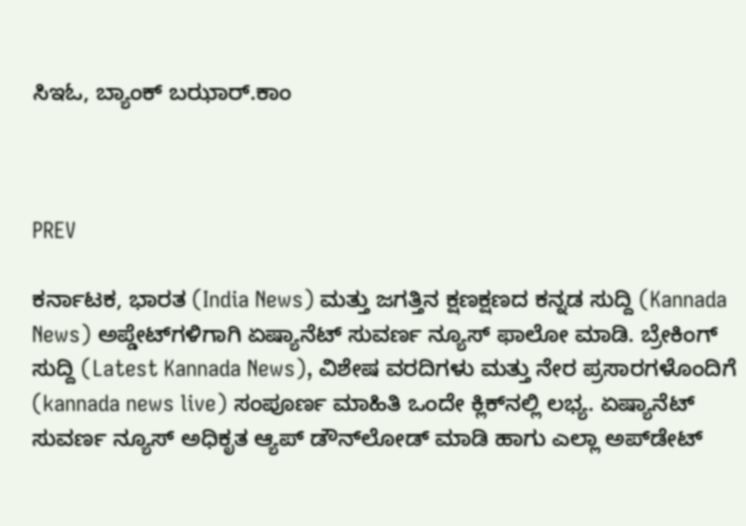ಸಿಇಓ, ಬ್ಯಾಂಕ್ ಬಝಾರ್.ಕಾಂ



PREV

ಕರ್ನಾಟಕ, ಭಾರತ (India News) ಮತ್ತು ಜಗತ್ತಿನ ಕ್ಷಣಕ್ಷಣದ ಕನ್ನಡ ಸುದ್ದಿ (Kannada News) ಅಪ್ಡೇಟ್‌ಗಳಿಗಾಗಿ ಏಷ್ಯಾನೆಟ್ ಸುವರ್ಣ ನ್ಯೂಸ್‌ ಫಾಲೋ ಮಾಡಿ. ಬ್ರೇಕಿಂಗ್ ಸುದ್ದಿ (Latest Kannada News), ವಿಶೇಷ ವರದಿಗಳು ಮತ್ತು ನೇರ ಪ್ರಸಾರಗಳೊಂದಿಗೆ (kannada news live) ಸಂಪೂರ್ಣ ಮಾಹಿತಿ ಒಂದೇ ಕ್ಲಿಕ್‌ನಲ್ಲಿ ಲಭ್ಯ. ಏಷ್ಯಾನೆಟ್ ಸುವರ್ಣ ನ್ಯೂಸ್ ಅಧಿಕೃತ ಆ್ಯಪ್ ಡೌನ್‌ಲೋಡ್ ಮಾಡಿ ಹಾಗು ಎಲ್ಲಾ ಅಪ್‌ಡೇಟ್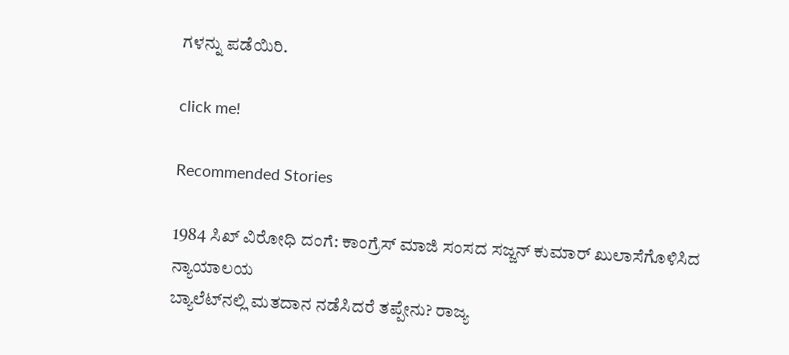ಗಳನ್ನು ಪಡೆಯಿರಿ.

click me!

Recommended Stories

1984 ಸಿಖ್ ವಿರೋಧಿ ದಂಗೆ: ಕಾಂಗ್ರೆಸ್ ಮಾಜಿ ಸಂಸದ ಸಜ್ಜನ್ ಕುಮಾರ್ ಖುಲಾಸೆಗೊಳಿಸಿದ ನ್ಯಾಯಾಲಯ
ಬ್ಯಾಲೆಟ್‌ನಲ್ಲಿ ಮತದಾನ ನಡೆಸಿದರೆ ತಪ್ಪೇನು? ರಾಜ್ಯ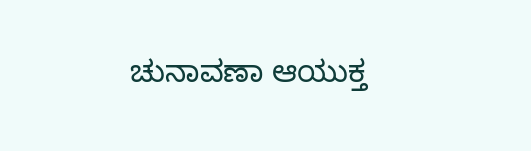ಚುನಾವಣಾ ಆಯುಕ್ತ